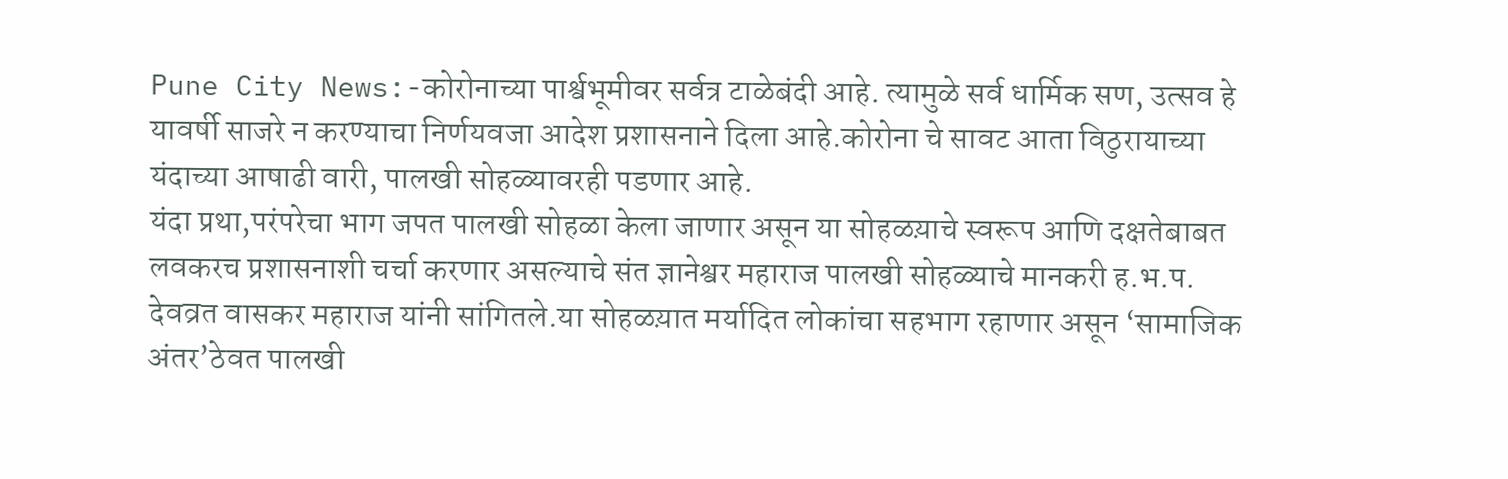Pune City News:-कोरोनाच्या पार्श्वभूमीवर सर्वत्र टाळेबंदी आहे. त्यामुळे सर्व धार्मिक सण, उत्सव हे यावर्षी साजरे न करण्याचा निर्णयवजा आदेश प्रशासनाने दिला आहे.कोरोना चे सावट आता विठुरायाच्या यंदाच्या आषाढी वारी, पालखी सोहळ्यावरही पडणार आहे.
यंदा प्रथा,परंपरेचा भाग जपत पालखी सोहळा केला जाणार असून या सोहळय़ाचे स्वरूप आणि दक्षतेबाबत लवकरच प्रशासनाशी चर्चा करणार असल्याचे संत ज्ञानेश्वर महाराज पालखी सोहळ्याचे मानकरी ह.भ.प. देवव्रत वासकर महाराज यांनी सांगितले.या सोहळय़ात मर्यादित लोकांचा सहभाग रहाणार असून ‘सामाजिक अंतर’ठेवत पालखी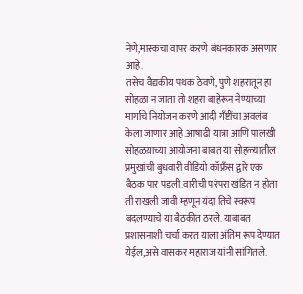नेणे,मास्कचा वापर करणे बंधनकारक असणार आहे.
तसेच वैद्यकीय पथक ठेवणे, पुणे शहरातून हा सोहळा न जाता तो शहरा बाहेरून नेण्याच्या मार्गाचे नियोजन करणे आदी गँष्टींचा अवलंब केला जाणार आहे.आषाढी यात्रा आणि पालखी सोहळय़ाच्या आयोजना बाबत या सोहळ्यातील प्रमुखांची बुधवारी वीडियो कॉफ्रँस द्वारे एक बैठक पार पडली.वारीची परंपरा खंडित न होता ती राखली जावी म्हणून यंदा तिचे स्वरूप बदलण्याचे या बैठकीत ठरले. याबाबत प्रशासनाशी चर्चा करत याला अंतिम रूप देण्यात येईल,असे वासकर महाराज यांनी सांगितले.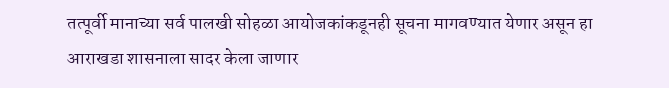तत्पूर्वी मानाच्या सर्व पालखी सोहळा आयोजकांकडूनही सूचना मागवण्यात येणार असून हा आराखडा शासनाला सादर केला जाणार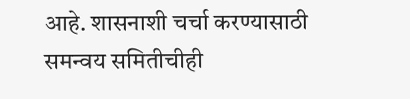आहे. शासनाशी चर्चा करण्यासाठी समन्वय समितीचीही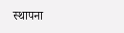स्थापना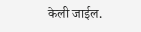केली जाईल.